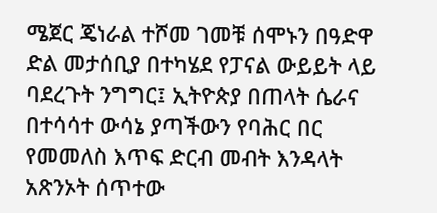ሜጀር ጄነራል ተሾመ ገመቹ ሰሞኑን በዓድዋ ድል መታሰቢያ በተካሄደ የፓናል ውይይት ላይ ባደረጉት ንግግር፤ ኢትዮጵያ በጠላት ሴራና በተሳሳተ ውሳኔ ያጣችውን የባሕር በር የመመለስ እጥፍ ድርብ መብት እንዳላት አጽንኦት ሰጥተው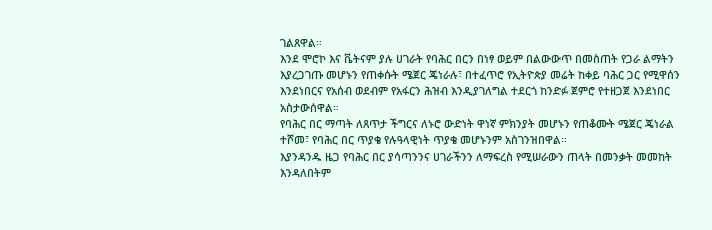ገልጸዋል።
እንደ ሞሮኮ እና ቬትናም ያሉ ሀገራት የባሕር በርን በነፃ ወይም በልውውጥ በመስጠት የጋራ ልማትን እያረጋገጡ መሆኑን የጠቀሱት ሜጀር ጄነራሉ፣ በተፈጥሮ የኢትዮጵያ መሬት ከቀይ ባሕር ጋር የሚዋሰን እንደነበርና የአሰብ ወደብም የአፋርን ሕዝብ እንዲያገለግል ተደርጎ ከንድፉ ጀምሮ የተዘጋጀ እንደነበር አስታውሰዋል።
የባሕር በር ማጣት ለጸጥታ ችግርና ለኑሮ ውድነት ዋነኛ ምክንያት መሆኑን የጠቆሙት ሜጀር ጄነራል ተሾመ፣ የባሕር በር ጥያቄ የሉዓላዊነት ጥያቄ መሆኑንም አስገንዝበዋል።
እያንዳንዱ ዜጋ የባሕር በር ያሳጣንንና ሀገራችንን ለማፍረስ የሚሠራውን ጠላት በመንቃት መመከት እንዳለበትም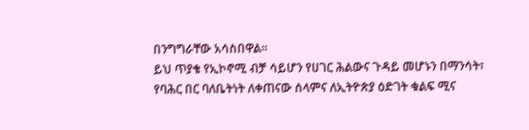በንግግራቸው አሳስበዋል።
ይህ ጥያቄ የኢኮኖሚ ብቻ ሳይሆን የሀገር ሕልውና ጉዳይ መሆኑን በማንሳት፣ የባሕር በር ባለቤትነት ለቀጠናው ሰላምና ለኢትዮጵያ ዕድገት ቁልፍ ሚና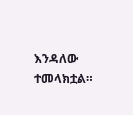እንዳለው ተመላክቷል።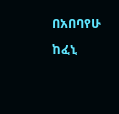በአበባየሁ ከፈኒ